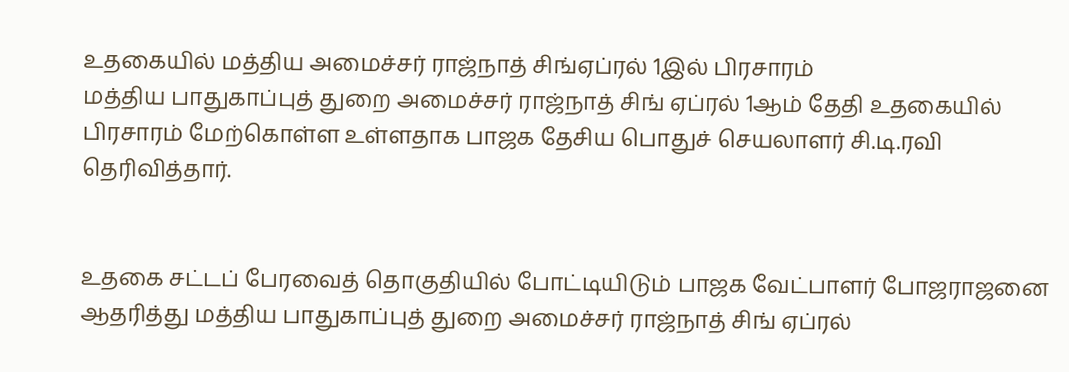உதகையில் மத்திய அமைச்சர் ராஜ்நாத் சிங்ஏப்ரல் 1இல் பிரசாரம்
மத்திய பாதுகாப்புத் துறை அமைச்சர் ராஜ்நாத் சிங் ஏப்ரல் 1ஆம் தேதி உதகையில் பிரசாரம் மேற்கொள்ள உள்ளதாக பாஜக தேசிய பொதுச் செயலாளர் சி.டி.ரவி தெரிவித்தார்.


உதகை சட்டப் பேரவைத் தொகுதியில் போட்டியிடும் பாஜக வேட்பாளர் போஜராஜனை ஆதரித்து மத்திய பாதுகாப்புத் துறை அமைச்சர் ராஜ்நாத் சிங் ஏப்ரல்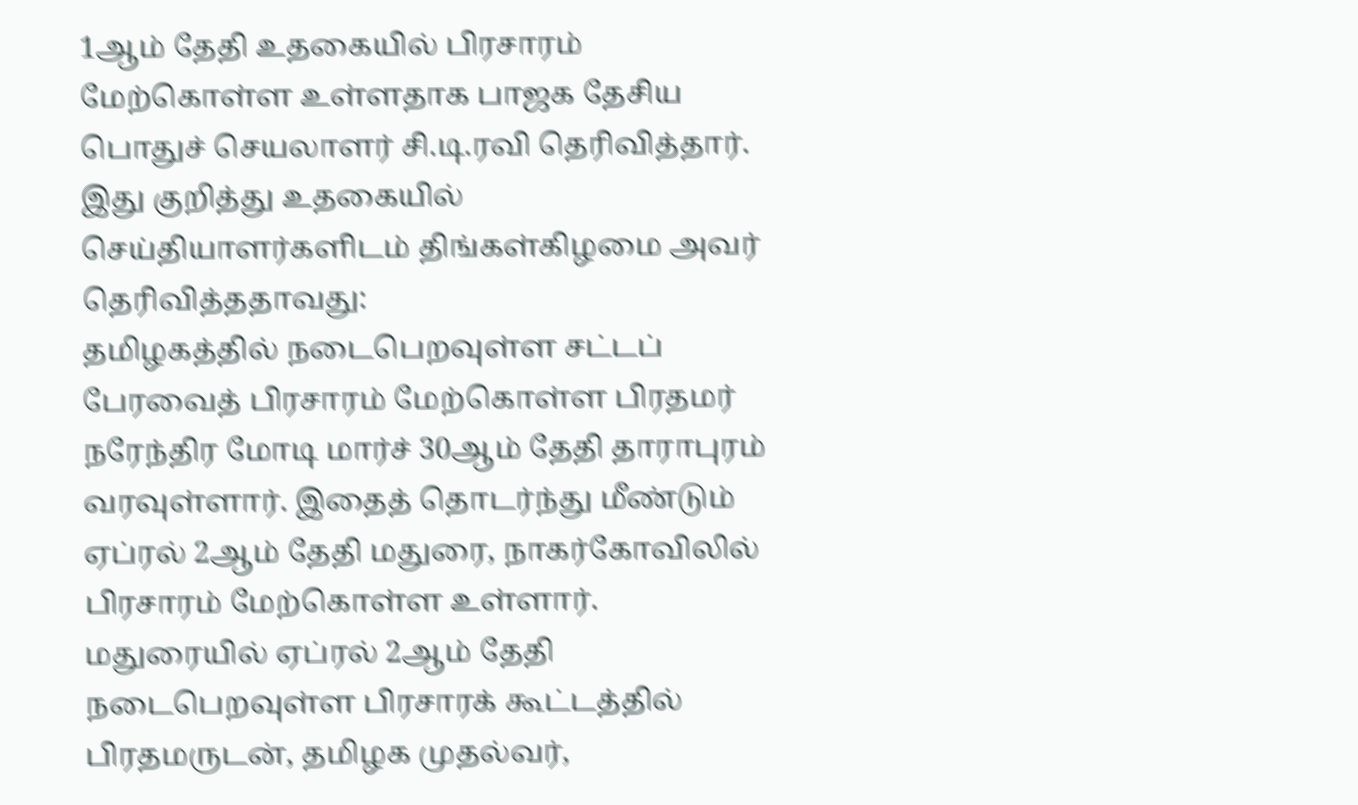1ஆம் தேதி உதகையில் பிரசாரம் மேற்கொள்ள உள்ளதாக பாஜக தேசிய பொதுச் செயலாளர் சி.டி.ரவி தெரிவித்தார்.
இது குறித்து உதகையில் செய்தியாளர்களிடம் திங்கள்கிழமை அவர் தெரிவித்ததாவது:
தமிழகத்தில் நடைபெறவுள்ள சட்டப் பேரவைத் பிரசாரம் மேற்கொள்ள பிரதமர் நரேந்திர மோடி மார்ச் 30ஆம் தேதி தாராபுரம் வரவுள்ளார். இதைத் தொடர்ந்து மீண்டும் ஏப்ரல் 2ஆம் தேதி மதுரை, நாகர்கோவிலில் பிரசாரம் மேற்கொள்ள உள்ளார். மதுரையில் ஏப்ரல் 2ஆம் தேதி நடைபெறவுள்ள பிரசாரக் கூட்டத்தில் பிரதமருடன், தமிழக முதல்வர்,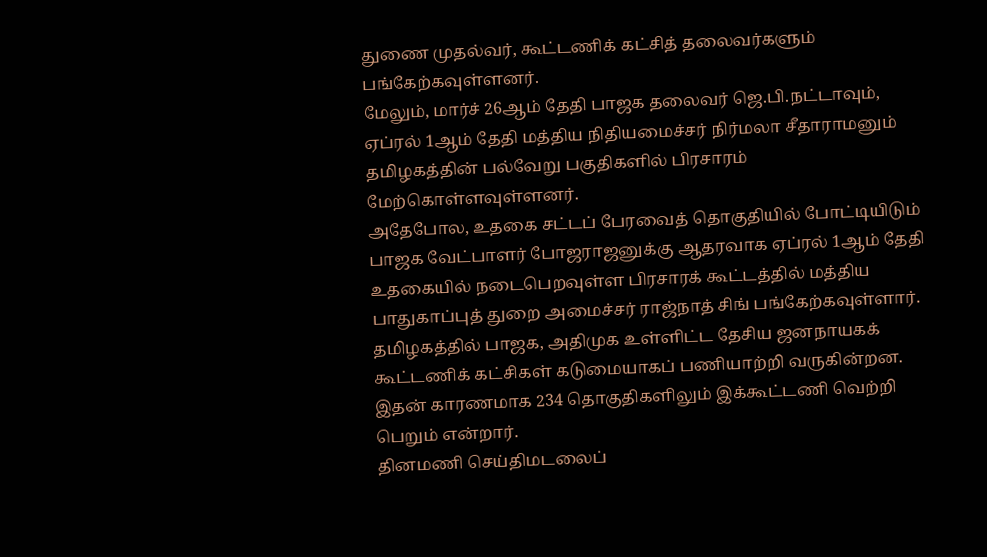துணை முதல்வர், கூட்டணிக் கட்சித் தலைவர்களும் பங்கேற்கவுள்ளனர்.
மேலும், மார்ச் 26ஆம் தேதி பாஜக தலைவர் ஜெ.பி.நட்டாவும், ஏப்ரல் 1ஆம் தேதி மத்திய நிதியமைச்சர் நிர்மலா சீதாராமனும் தமிழகத்தின் பல்வேறு பகுதிகளில் பிரசாரம் மேற்கொள்ளவுள்ளனர்.
அதேபோல, உதகை சட்டப் பேரவைத் தொகுதியில் போட்டியிடும் பாஜக வேட்பாளர் போஜராஜனுக்கு ஆதரவாக ஏப்ரல் 1ஆம் தேதி உதகையில் நடைபெறவுள்ள பிரசாரக் கூட்டத்தில் மத்திய பாதுகாப்புத் துறை அமைச்சர் ராஜ்நாத் சிங் பங்கேற்கவுள்ளார்.
தமிழகத்தில் பாஜக, அதிமுக உள்ளிட்ட தேசிய ஜனநாயகக் கூட்டணிக் கட்சிகள் கடுமையாகப் பணியாற்றி வருகின்றன. இதன் காரணமாக 234 தொகுதிகளிலும் இக்கூட்டணி வெற்றி பெறும் என்றார்.
தினமணி செய்திமடலைப்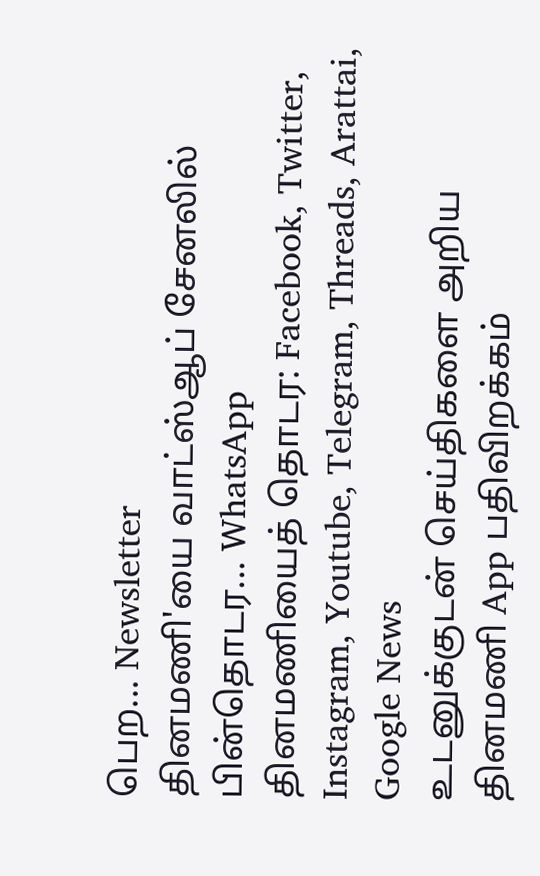பெற... Newsletter
தினமணி'யை வாட்ஸ்ஆப் சேனலில் பின்தொடர... WhatsApp
தினமணியைத் தொடர: Facebook, Twitter, Instagram, Youtube, Telegram, Threads, Arattai, Google News
உடனுக்குடன் செய்திகளை அறிய தினமணி App பதிவிறக்கம்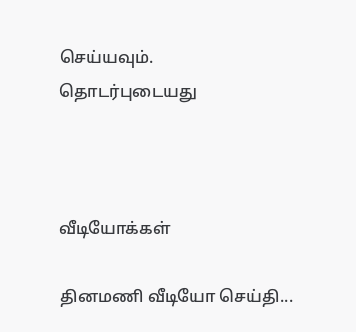செய்யவும்.
தொடர்புடையது



வீடியோக்கள்

தினமணி வீடியோ செய்தி...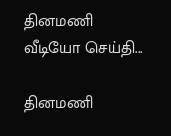தினமணி வீடியோ செய்தி...

தினமணி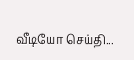வீடியோ செய்தி...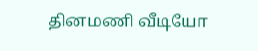தினமணி வீடியோ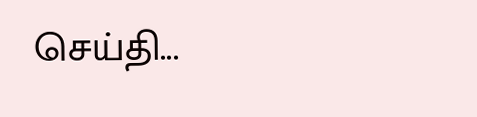செய்தி...